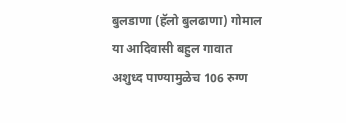बुलडाणा (हॅलो बुलढाणा) गोमाल या आदिवासी बहुल गावात अशुध्द पाण्यामुळेच 106 रुग्ण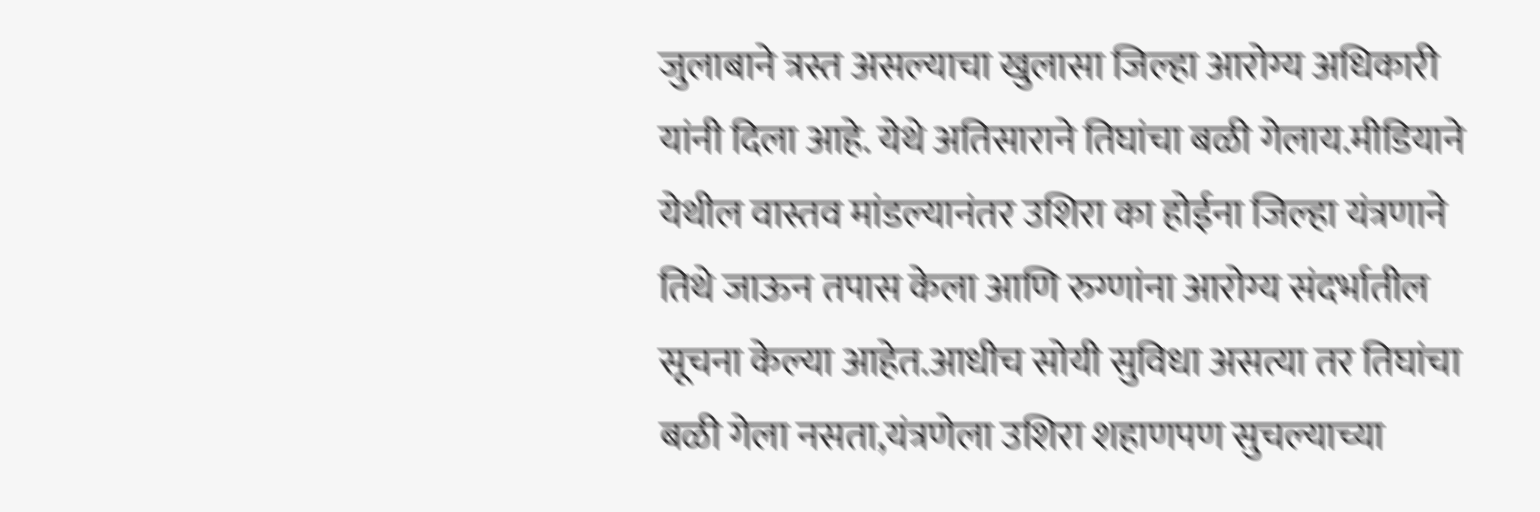जुलाबाने त्रस्त असल्याचा खुलासा जिल्हा आरोग्य अधिकारी यांनी दिला आहे. येथे अतिसाराने तिघांचा बळी गेलाय.मीडियाने येथील वास्तव मांडल्यानंतर उशिरा का होईना जिल्हा यंत्रणाने तिथे जाऊन तपास केला आणि रुग्णांना आरोग्य संदर्भातील सूचना केल्या आहेत.आधीच सोयी सुविधा असत्या तर तिघांचा बळी गेला नसता,यंत्रणेला उशिरा शहाणपण सुचल्याच्या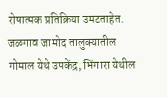रोषात्मक प्रतिक्रिया उमटताहेत.
जळगाव जामोद तालुक्यातील गोमाल येथे उपकेंद्र, भिंगारा येथील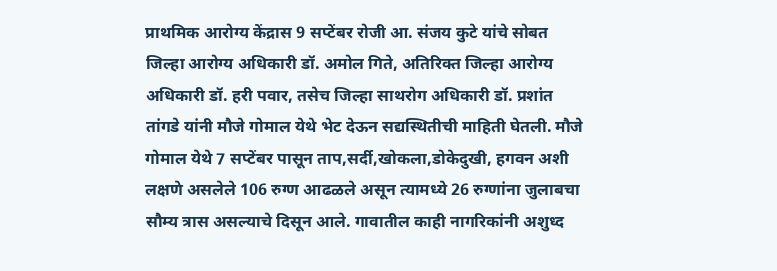प्राथमिक आरोग्य केंद्रास 9 सप्टेंबर रोजी आ. संजय कुटे यांचे सोबत जिल्हा आरोग्य अधिकारी डॉ. अमोल गिते, अतिरिक्त जिल्हा आरोग्य अधिकारी डॉ. हरी पवार, तसेच जिल्हा साथरोग अधिकारी डॉ. प्रशांत तांगडे यांनी मौजे गोमाल येथे भेट देऊन सद्यस्थितीची माहिती घेतली. मौजे गोमाल येथे 7 सप्टेंबर पासून ताप,सर्दी,खोकला,डोकेदुखी, हगवन अशी लक्षणे असलेले 106 रुग्ण आढळले असून त्यामध्ये 26 रुग्णांना जुलाबचा सौम्य त्रास असल्याचे दिसून आले. गावातील काही नागरिकांनी अशुध्द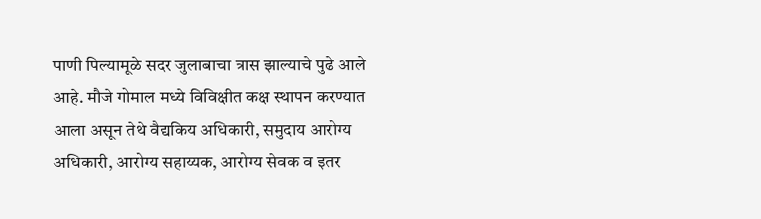पाणी पिल्यामूळे सदर जुलाबाचा त्रास झाल्याचे पुढे आले आहे. मौजे गोमाल मध्ये विविक्षीत कक्ष स्थापन करण्यात आला असून तेथे वैद्यकिय अधिकारी, समुदाय आरोग्य अधिकारी, आरोग्य सहाय्यक, आरोग्य सेवक व इतर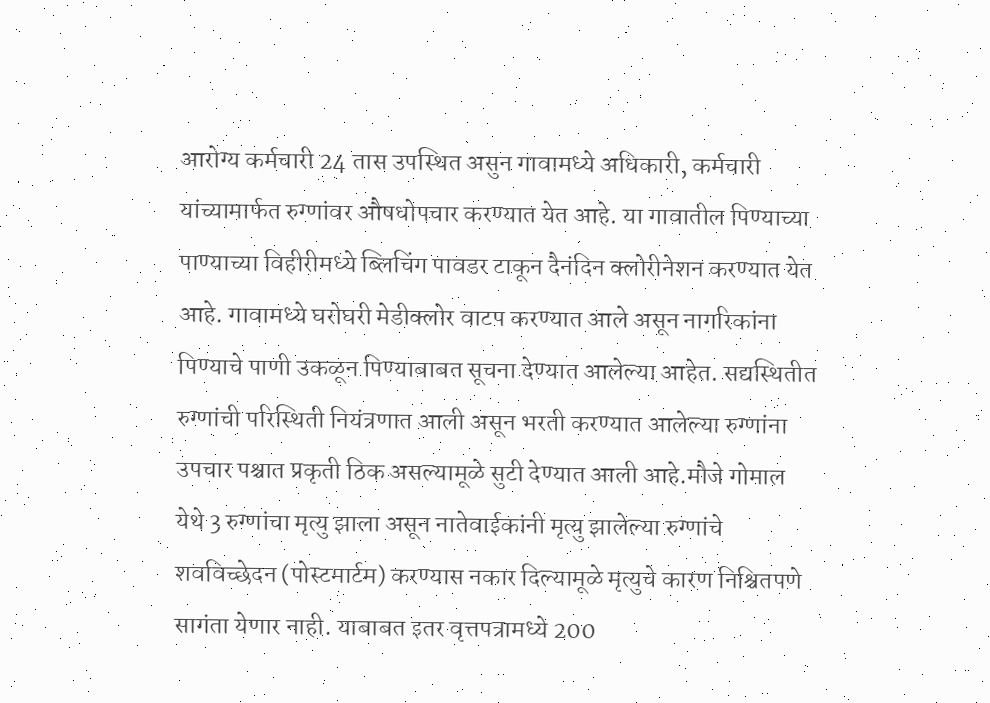आरोग्य कर्मचारी 24 तास उपस्थित असुन गावामध्ये अधिकारी, कर्मचारी यांच्यामार्फत रुग्णांवर औषधोपचार करण्यात येत आहे. या गावातील पिण्याच्या पाण्याच्या विहीरीमध्ये ब्लिचिंग पावडर टाकून दैनंदिन क्लोरीनेशन करण्यात येत आहे. गावामध्ये घरोघरी मेडीक्लोर वाटप करण्यात आले असून नागरिकांना पिण्याचे पाणी उकळून पिण्याबाबत सूचना देण्यात आलेल्या आहेत. सद्यस्थितीत रुग्णांची परिस्थिती नियंत्रणात आली असून भरती करण्यात आलेल्या रुग्णांना उपचार पश्चात प्रकृती ठिक असल्यामूळे सुटी देण्यात आली आहे.मौजे गोमाल येथे 3 रुग्णांचा मृत्यु झाला असून नातेवाईकांनी मृत्यु झालेल्या रुग्णांचे शवविच्छेदन (पोस्टमार्टम) करण्यास नकार दिल्यामूळे मृत्युचे कारण निश्चितपणे सागंता येणार नाही. याबाबत इतर वृत्तपत्रामध्ये 200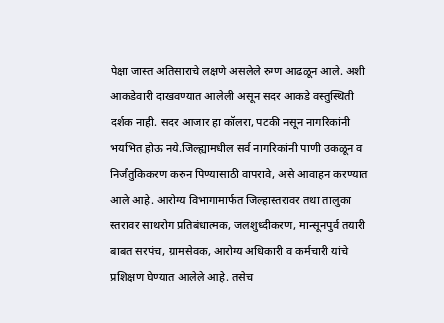पेक्षा जास्त अतिसाराचे लक्षणे असलेले रुग्ण आढळून आले. अशी आकडेवारी दाखवण्यात आलेली असून सदर आकडे वस्तुस्थिती दर्शक नाही. सदर आजार हा कॉलरा, पटकी नसून नागरिकांनी भयभित होऊ नये.जिल्ह्यामधील सर्व नागरिकांनी पाणी उकळून व निर्जंतुकिकरण करुन पिण्यासाठी वापरावे, असे आवाहन करण्यात आले आहे. आरोग्य विभागामार्फत जिल्हास्तरावर तथा तालुका स्तरावर साथरोग प्रतिबंधात्मक, जलशुध्दीकरण, मान्सूनपुर्व तयारी बाबत सरपंच, ग्रामसेवक, आरोग्य अधिकारी व कर्मचारी यांचे प्रशिक्षण घेण्यात आलेले आहे. तसेच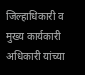जिल्हाधिकारी व मुख्य कार्यकारी अधिकारी यांच्या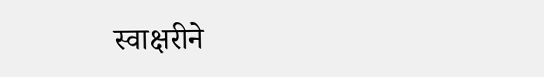स्वाक्षरीने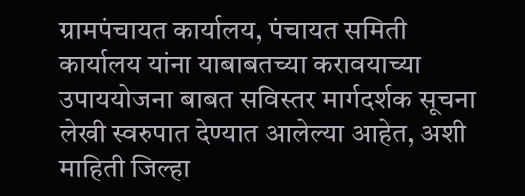ग्रामपंचायत कार्यालय, पंचायत समिती कार्यालय यांना याबाबतच्या करावयाच्या उपाययोजना बाबत सविस्तर मार्गदर्शक सूचना लेखी स्वरुपात देण्यात आलेल्या आहेत, अशी माहिती जिल्हा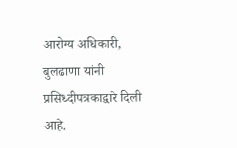आरोग्य अधिकारी, बुलढाणा यांनी प्रसिध्दीपत्रकाद्वारे दिली आहे.